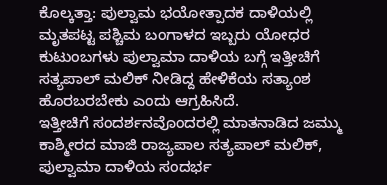ಕೊಲ್ಕತ್ತಾ: ಪುಲ್ವಾಮ ಭಯೋತ್ಪಾದಕ ದಾಳಿಯಲ್ಲಿ ಮೃತಪಟ್ಟ ಪಶ್ಚಿಮ ಬಂಗಾಳದ ಇಬ್ಬರು ಯೋಧರ ಕುಟುಂಬಗಳು ಪುಲ್ವಾಮಾ ದಾಳಿಯ ಬಗ್ಗೆ ಇತ್ತೀಚಿಗೆ ಸತ್ಯಪಾಲ್ ಮಲಿಕ್ ನೀಡಿದ್ದ ಹೇಳಿಕೆಯ ಸತ್ಯಾಂಶ ಹೊರಬರಬೇಕು ಎಂದು ಆಗ್ರಹಿಸಿದೆ.
ಇತ್ತೀಚಿಗೆ ಸಂದರ್ಶನವೊಂದರಲ್ಲಿ ಮಾತನಾಡಿದ ಜಮ್ಮು ಕಾಶ್ಮೀರದ ಮಾಜಿ ರಾಜ್ಯಪಾಲ ಸತ್ಯಪಾಲ್ ಮಲಿಕ್, ಪುಲ್ವಾಮಾ ದಾಳಿಯ ಸಂದರ್ಭ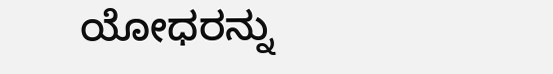ಯೋಧರನ್ನು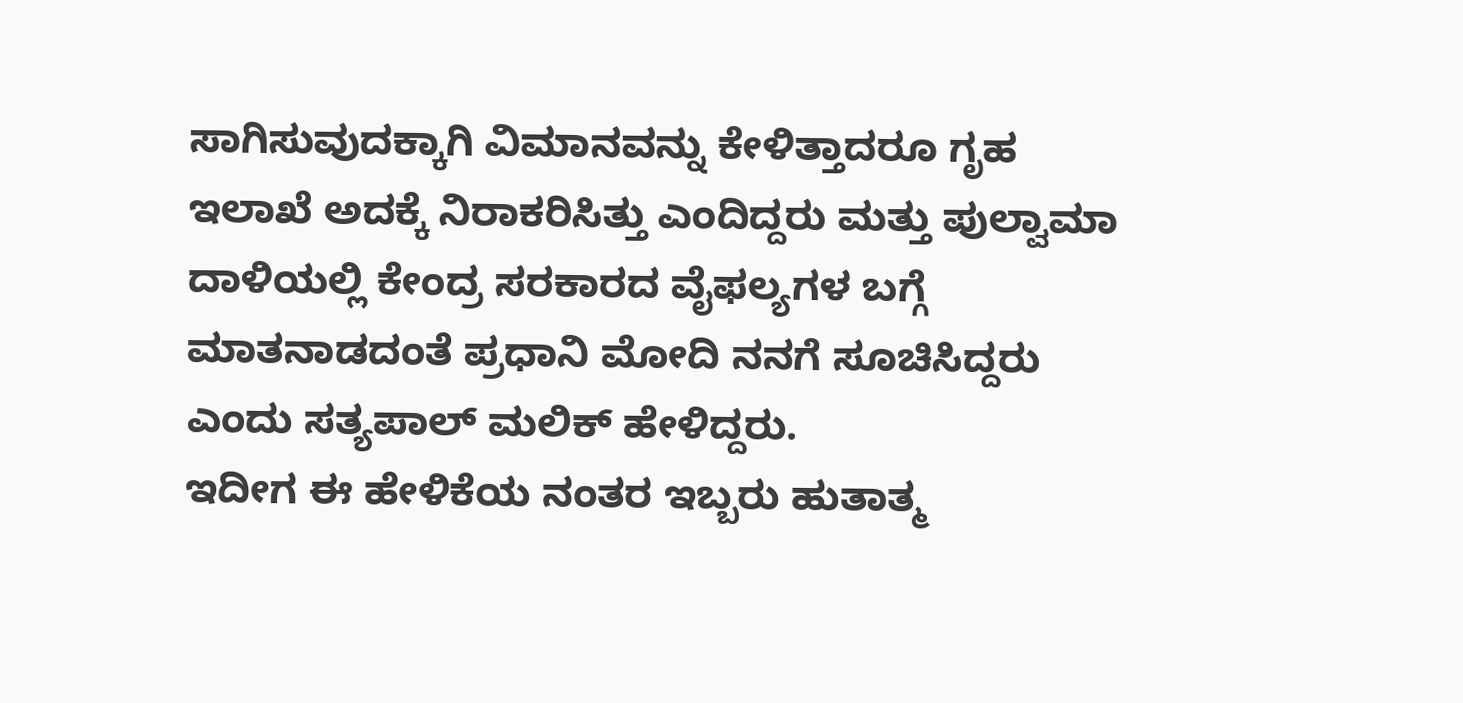ಸಾಗಿಸುವುದಕ್ಕಾಗಿ ವಿಮಾನವನ್ನು ಕೇಳಿತ್ತಾದರೂ ಗೃಹ ಇಲಾಖೆ ಅದಕ್ಕೆ ನಿರಾಕರಿಸಿತ್ತು ಎಂದಿದ್ದರು ಮತ್ತು ಪುಲ್ವಾಮಾ ದಾಳಿಯಲ್ಲಿ ಕೇಂದ್ರ ಸರಕಾರದ ವೈಫಲ್ಯಗಳ ಬಗ್ಗೆ ಮಾತನಾಡದಂತೆ ಪ್ರಧಾನಿ ಮೋದಿ ನನಗೆ ಸೂಚಿಸಿದ್ದರು ಎಂದು ಸತ್ಯಪಾಲ್ ಮಲಿಕ್ ಹೇಳಿದ್ದರು.
ಇದೀಗ ಈ ಹೇಳಿಕೆಯ ನಂತರ ಇಬ್ಬರು ಹುತಾತ್ಮ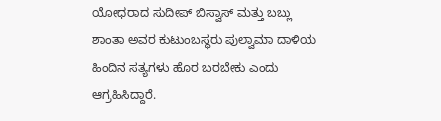ಯೋಧರಾದ ಸುದೀಪ್ ಬಿಸ್ವಾಸ್ ಮತ್ತು ಬಬ್ಲು ಶಾಂತಾ ಅವರ ಕುಟುಂಬಸ್ಥರು ಪುಲ್ವಾಮಾ ದಾಳಿಯ ಹಿಂದಿನ ಸತ್ಯಗಳು ಹೊರ ಬರಬೇಕು ಎಂದು ಆಗ್ರಹಿಸಿದ್ದಾರೆ.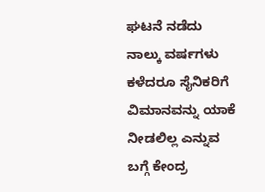ಘಟನೆ ನಡೆದು ನಾಲ್ಕು ವರ್ಷಗಳು ಕಳೆದರೂ ಸೈನಿಕರಿಗೆ ವಿಮಾನವನ್ನು ಯಾಕೆ ನೀಡಲಿಲ್ಲ ಎನ್ನುವ ಬಗ್ಗೆ ಕೇಂದ್ರ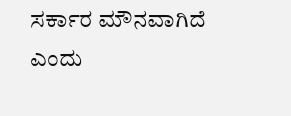ಸರ್ಕಾರ ಮೌನವಾಗಿದೆ ಎಂದು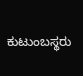ಕುಟುಂಬಸ್ಥರು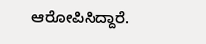ಆರೋಪಿಸಿದ್ದಾರೆ.